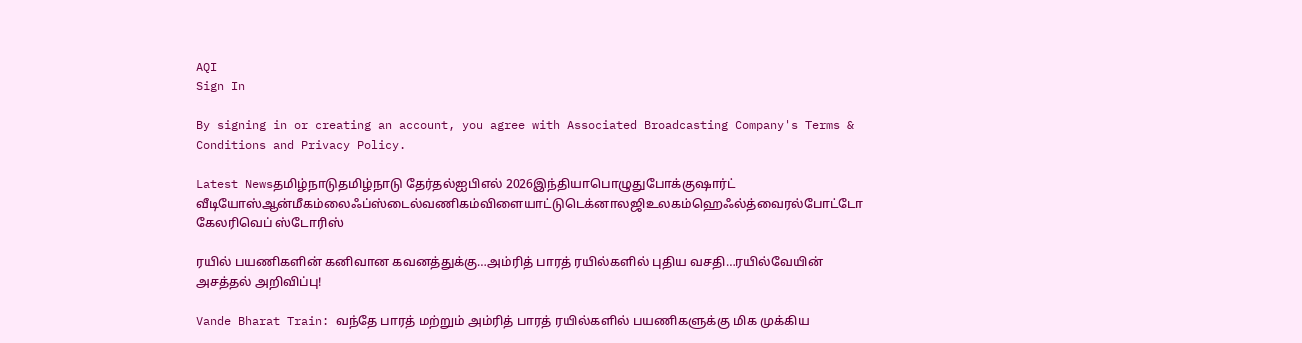AQI
Sign In

By signing in or creating an account, you agree with Associated Broadcasting Company's Terms & Conditions and Privacy Policy.

Latest Newsதமிழ்நாடுதமிழ்நாடு தேர்தல்ஐபிஎல் 2026இந்தியாபொழுதுபோக்குஷார்ட் வீடியோஸ்ஆன்மீகம்லைஃப்ஸ்டைல்வணிகம்விளையாட்டுடெக்னாலஜிஉலகம்ஹெஃல்த்வைரல்போட்டோ கேலரிவெப் ஸ்டோரிஸ்

ரயில் பயணிகளின் கனிவான கவனத்துக்கு…அம்ரித் பாரத் ரயில்களில் புதிய வசதி…ரயில்வேயின் அசத்தல் அறிவிப்பு!

Vande Bharat Train: வந்தே பாரத் மற்றும் அம்ரித் பாரத் ரயில்களில் பயணிகளுக்கு மிக முக்கிய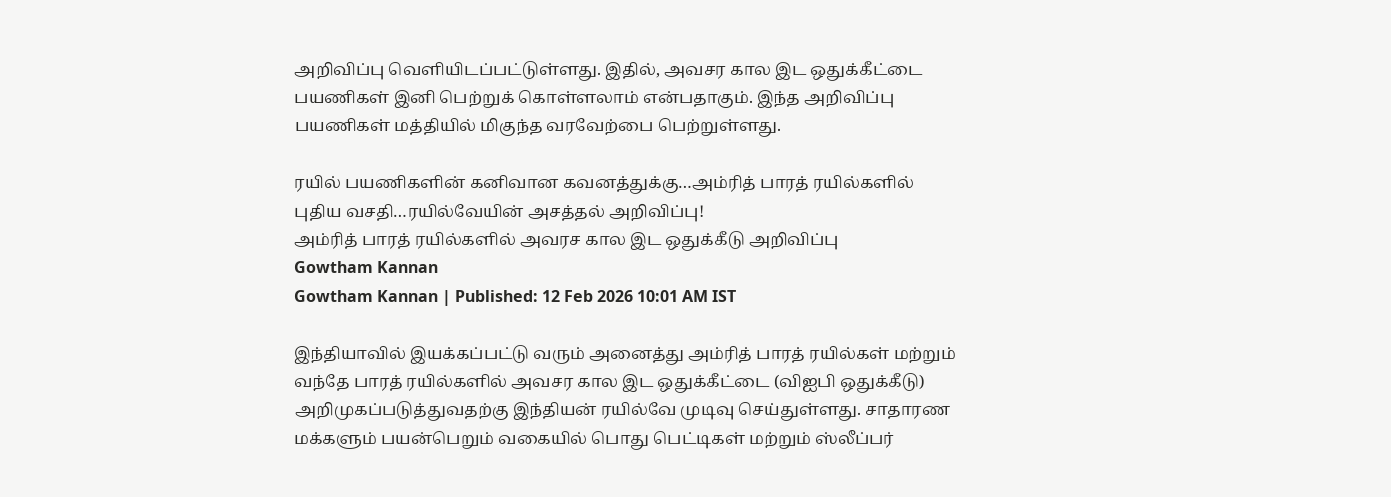அறிவிப்பு வெளியிடப்பட்டுள்ளது. இதில், அவசர கால இட ஒதுக்கீட்டை பயணிகள் இனி பெற்றுக் கொள்ளலாம் என்பதாகும். இந்த அறிவிப்பு பயணிகள் மத்தியில் மிகுந்த வரவேற்பை பெற்றுள்ளது.

ரயில் பயணிகளின் கனிவான கவனத்துக்கு…அம்ரித் பாரத் ரயில்களில் புதிய வசதி…ரயில்வேயின் அசத்தல் அறிவிப்பு!
அம்ரித் பாரத் ரயில்களில் அவரச கால இட ஒதுக்கீடு அறிவிப்பு
Gowtham Kannan
Gowtham Kannan | Published: 12 Feb 2026 10:01 AM IST

இந்தியாவில் இயக்கப்பட்டு வரும் அனைத்து அம்ரித் பாரத் ரயில்கள் மற்றும் வந்தே பாரத் ரயில்களில் அவசர கால இட ஒதுக்கீட்டை (விஐபி ஒதுக்கீடு) அறிமுகப்படுத்துவதற்கு இந்தியன் ரயில்வே முடிவு செய்துள்ளது. சாதாரண மக்களும் பயன்பெறும் வகையில் பொது பெட்டிகள் மற்றும் ஸ்லீப்பர்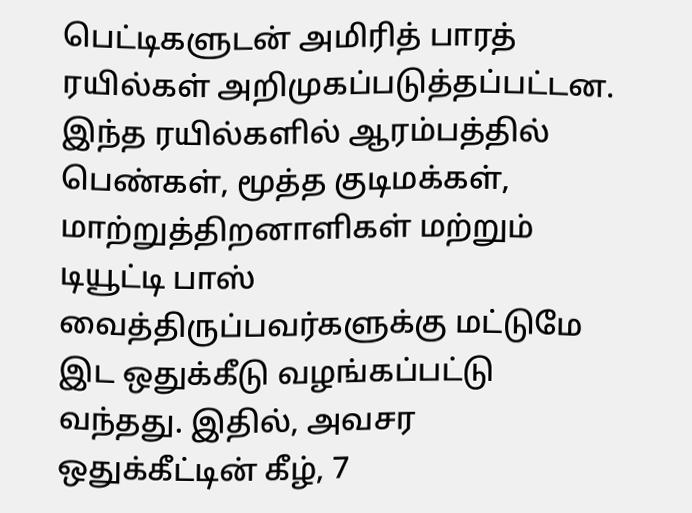பெட்டிகளுடன் அமிரித் பாரத் ரயில்கள் அறிமுகப்படுத்தப்பட்டன. இந்த ரயில்களில் ஆரம்பத்தில் பெண்கள், மூத்த குடிமக்கள், மாற்றுத்திறனாளிகள் மற்றும் டியூட்டி பாஸ் வைத்திருப்பவர்களுக்கு மட்டுமே இட ஒதுக்கீடு வழங்கப்பட்டு வந்தது. இதில், அவசர ஒதுக்கீட்டின் கீழ், 7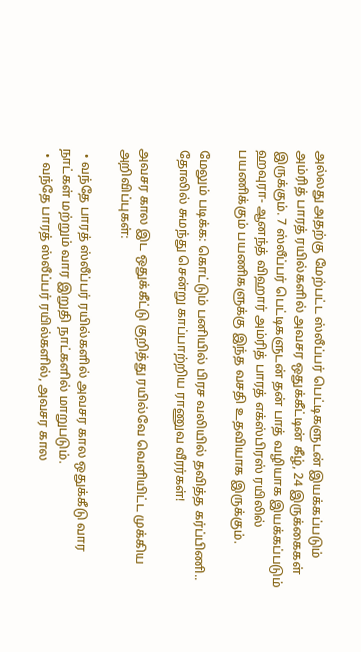அல்லது அதற்கு மேற்பட்ட ஸ்லீப்பர் பெட்டிகளுடன் இயக்கப்படும் அம்ரித் பாரத் ரயில்களில் அவசர ஒதுக்கீட்டின் கீழ், 24 இருக்கைகள் இருக்கும். 7 ஸ்லீப்பர் பெட்டிகளுடன் தன் பாத் வழியாக இயக்கப்படும் ஹவுரா- ஆனந்த் விஹார் அம்ரித் பாரத் எக்ஸ்பிரஸ் ரயிலில் பயணிக்கும் பயணிகளுக்கு இந்த வசதி உதவியாக இருக்கும்.

மேலும் படிக்க: கொட்டும் பனியில் பிரச வலியில் தவித்த கர்ப்பிணி.. தோலில் சுமந்து சென்று காப்பாற்றிய ராணுவ வீரர்கள்!

அவசர கால இட ஒதுக்கீட்டு குறித்து ரயில்வே வெளியிட்ட முக்கிய அறிவிப்புகள்:

  • வந்தே பாரத் ஸ்லீப்பர் ரயில்களில் அவசர கால ஒதுக்கீடு வார நாட்கள் மற்றும் வார இறுதி நாட்களில் மாறுபடும்.
  • வந்தே பாரத் ஸ்லீப்பர் ரயில்களில், அவசர கால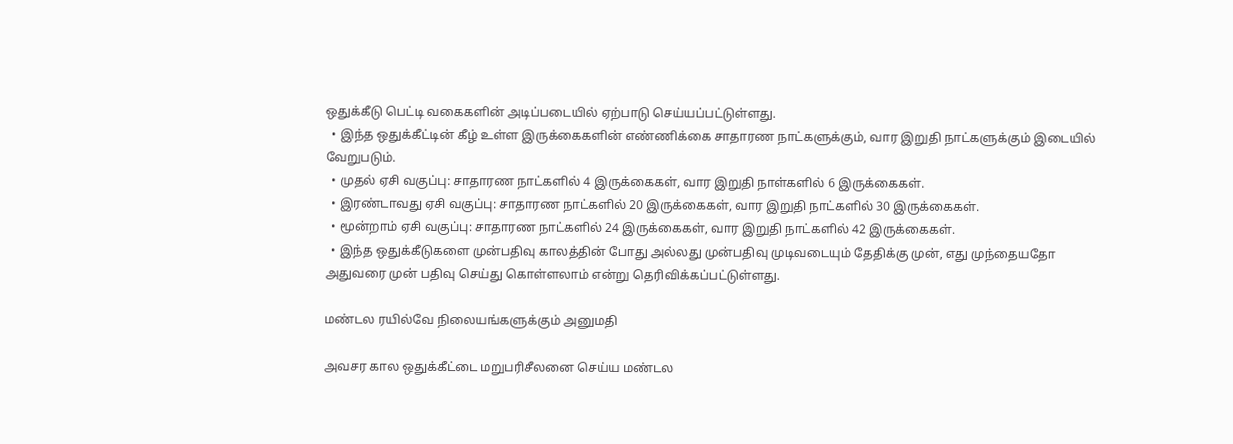ஒதுக்கீடு பெட்டி வகைகளின் அடிப்படையில் ஏற்பாடு செய்யப்பட்டுள்ளது.
  • இந்த ஒதுக்கீட்டின் கீழ் உள்ள இருக்கைகளின் எண்ணிக்கை சாதாரண நாட்களுக்கும், வார இறுதி நாட்களுக்கும் இடையில் வேறுபடும்.
  • முதல் ஏசி வகுப்பு: சாதாரண நாட்களில் 4 இருக்கைகள், வார இறுதி நாள்களில் 6 இருக்கைகள்.
  • இரண்டாவது ஏசி வகுப்பு: சாதாரண நாட்களில் 20 இருக்கைகள், வார இறுதி நாட்களில் 30 இருக்கைகள்.
  • மூன்றாம் ஏசி வகுப்பு: சாதாரண நாட்களில் 24 இருக்கைகள், வார இறுதி நாட்களில் 42 இருக்கைகள்.
  • இந்த ஒதுக்கீடுகளை முன்பதிவு காலத்தின் போது அல்லது முன்பதிவு முடிவடையும் தேதிக்கு முன், எது முந்தையதோ அதுவரை முன் பதிவு செய்து கொள்ளலாம் என்று தெரிவிக்கப்பட்டுள்ளது.

மண்டல ரயில்வே நிலையங்களுக்கும் அனுமதி

அவசர கால ஒதுக்கீட்டை மறுபரிசீலனை செய்ய மண்டல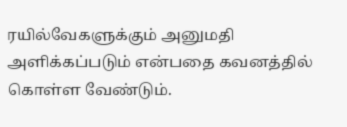ரயில்வேகளுக்கும் அனுமதி அளிக்கப்படும் என்பதை கவனத்தில் கொள்ள வேண்டும்.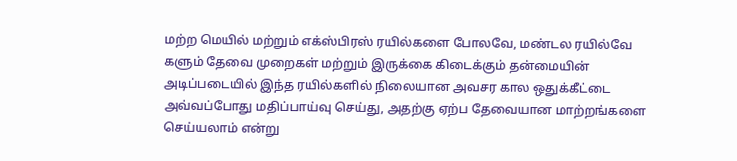மற்ற மெயில் மற்றும் எக்ஸ்பிரஸ் ரயில்களை போலவே, மண்டல ரயில்வே களும் தேவை முறைகள் மற்றும் இருக்கை கிடைக்கும் தன்மையின் அடிப்படையில் இந்த ரயில்களில் நிலையான அவசர கால ஒதுக்கீட்டை அவ்வப்போது மதிப்பாய்வு செய்து, அதற்கு ஏற்ப தேவையான மாற்றங்களை செய்யலாம் என்று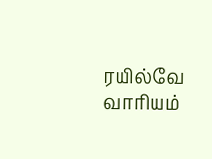ரயில்வே வாரியம்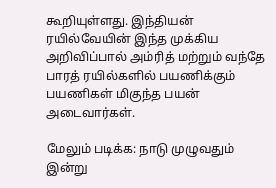கூறியுள்ளது. இந்தியன் ரயில்வேயின் இந்த முக்கிய அறிவிப்பால் அம்ரித் மற்றும் வந்தே பாரத் ரயில்களில் பயணிக்கும் பயணிகள் மிகுந்த பயன் அடைவார்கள்.

மேலும் படிக்க: நாடு முழுவதும் இன்று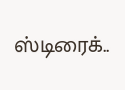ஸ்டிரைக்..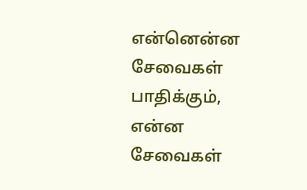என்னென்ன சேவைகள் பாதிக்கும், என்ன சேவைகள்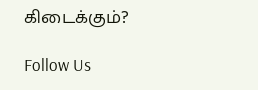கிடைக்கும்?

Follow Us